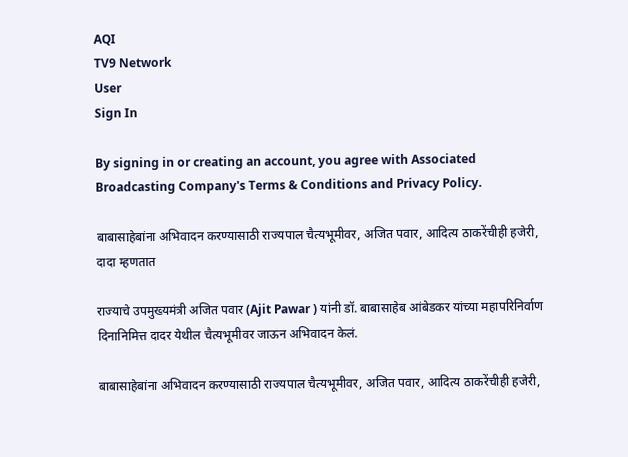AQI
TV9 Network
User
Sign In

By signing in or creating an account, you agree with Associated Broadcasting Company's Terms & Conditions and Privacy Policy.

बाबासाहेबांना अभिवादन करण्यासाठी राज्यपाल चैत्यभूमीवर, अजित पवार, आदित्य ठाकरेंचीही हजेरी, दादा म्हणतात

राज्याचे उपमुख्यमंत्री अजित पवार (Ajit Pawar ) यांनी डॉ. बाबासाहेब आंबेडकर यांच्या महापरिनिर्वाण दिनानिमित्त दादर येथील चैत्यभूमीवर जाऊन अभिवादन केलं.

बाबासाहेबांना अभिवादन करण्यासाठी राज्यपाल चैत्यभूमीवर, अजित पवार, आदित्य ठाकरेंचीही हजेरी,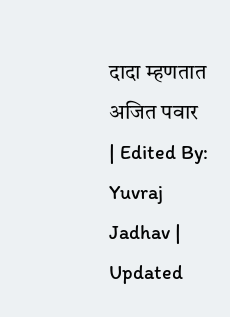दादा म्हणतात
अजित पवार
| Edited By: Yuvraj Jadhav | Updated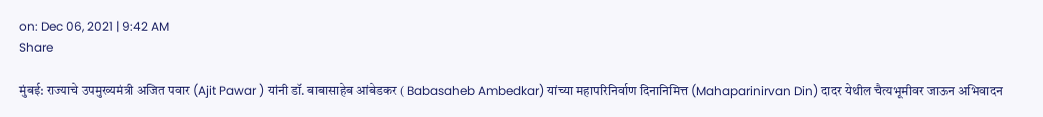on: Dec 06, 2021 | 9:42 AM
Share

मुंबई: राज्याचे उपमुख्यमंत्री अजित पवार (Ajit Pawar ) यांनी डॉ. बाबासाहेब आंबेडकर ( Babasaheb Ambedkar) यांच्या महापरिनिर्वाण दिनानिमित्त (Mahaparinirvan Din) दादर येथील चैत्यभूमीवर जाऊन अभिवादन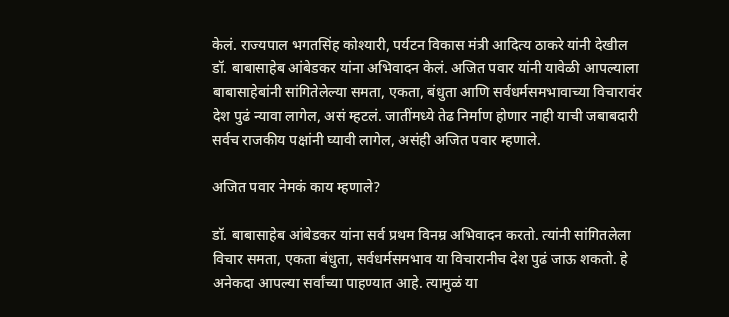केलं. राज्यपाल भगतसिंह कोश्यारी, पर्यटन विकास मंत्री आदित्य ठाकरे यांनी देखील डॉ. बाबासाहेब आंबेडकर यांना अभिवादन केलं. अजित पवार यांनी यावेळी आपल्याला बाबासाहेबांनी सांगितेलेल्या समता, एकता, बंधुता आणि सर्वधर्मसमभावाच्या विचारावंर देश पुढं न्यावा लागेल, असं म्हटलं. जातींमध्ये तेढ निर्माण होणार नाही याची जबाबदारी सर्वच राजकीय पक्षांनी घ्यावी लागेल, असंही अजित पवार म्हणाले.

अजित पवार नेमकं काय म्हणाले?

डॉ. बाबासाहेब आंबेडकर यांना सर्व प्रथम विनम्र अभिवादन करतो. त्यांनी सांगितलेला विचार समता, एकता बंधुता, सर्वधर्मसमभाव या विचारानीच देश पुढं जाऊ शकतो. हे अनेकदा आपल्या सर्वांच्या पाहण्यात आहे. त्यामुळं या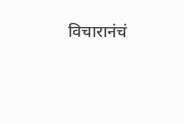विचारानंचं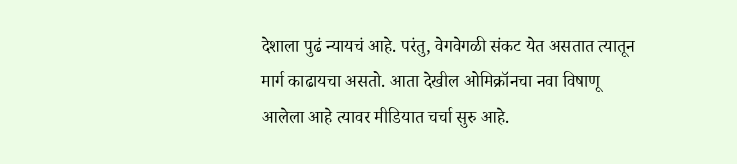देशाला पुढं न्यायचं आहे. परंतु, वेगवेगळी संकट येत असतात त्यातून मार्ग काढायचा असतो. आता देखील ओमिक्रॉनचा नवा विषाणू आलेला आहे त्यावर मीडियात चर्चा सुरु आहे.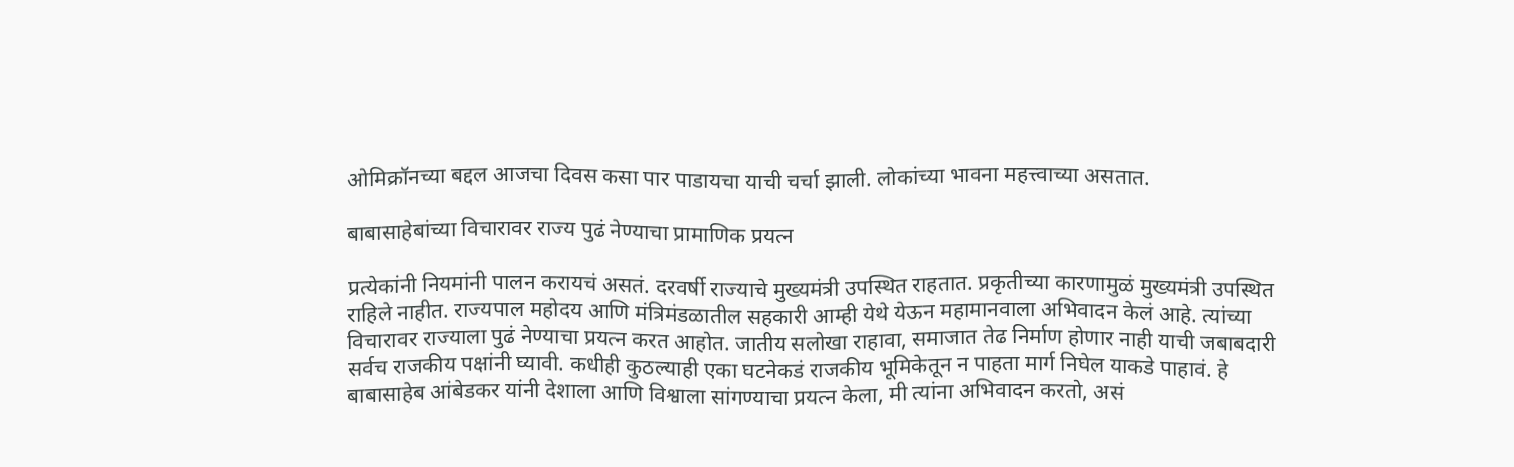ओमिक्रॉनच्या बद्दल आजचा दिवस कसा पार पाडायचा याची चर्चा झाली. लोकांच्या भावना महत्त्वाच्या असतात.

बाबासाहेबांच्या विचारावर राज्य पुढं नेण्याचा प्रामाणिक प्रयत्न

प्रत्येकांनी नियमांनी पालन करायचं असतं. दरवर्षी राज्याचे मुख्यमंत्री उपस्थित राहतात. प्रकृतीच्या कारणामुळं मुख्यमंत्री उपस्थित राहिले नाहीत. राज्यपाल महोदय आणि मंत्रिमंडळातील सहकारी आम्ही येथे येऊन महामानवाला अभिवादन केलं आहे. त्यांच्या विचारावर राज्याला पुढं नेण्याचा प्रयत्न करत आहोत. जातीय सलोखा राहावा, समाजात तेढ निर्माण होणार नाही याची जबाबदारी सर्वच राजकीय पक्षांनी घ्यावी. कधीही कुठल्याही एका घटनेकडं राजकीय भूमिकेतून न पाहता मार्ग निघेल याकडे पाहावं. हे बाबासाहेब आंबेडकर यांनी देशाला आणि विश्वाला सांगण्याचा प्रयत्न केला, मी त्यांना अभिवादन करतो, असं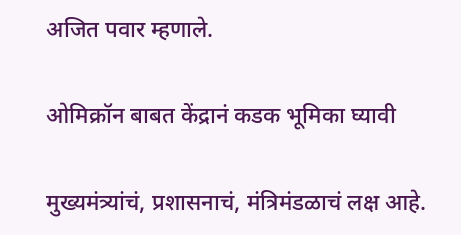अजित पवार म्हणाले.

ओमिक्रॉन बाबत केंद्रानं कडक भूमिका घ्यावी

मुख्यमंत्र्यांचं, प्रशासनाचं, मंत्रिमंडळाचं लक्ष आहे.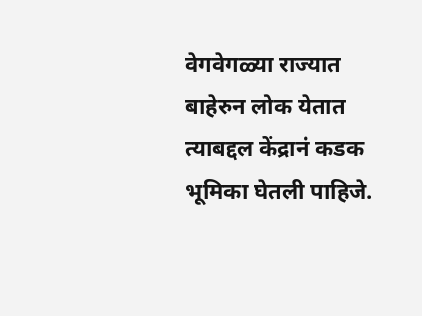वेगवेगळ्या राज्यात बाहेरुन लोक येतात त्याबद्दल केंद्रानं कडक भूमिका घेतली पाहिजे.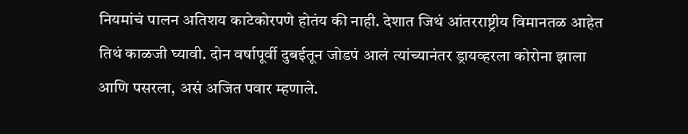नियमांचं पालन अतिशय काटेकोरपणे होतंय की नाही. देशात जिथं आंतरराष्ट्रीय विमानतळ आहेत तिथं काळजी घ्यावी. दोन वर्षापूर्वी दुबईतून जोडपं आलं त्यांच्यानंतर ड्रायव्हरला कोरोना झाला आणि पसरला, असं अजित पवार म्हणाले.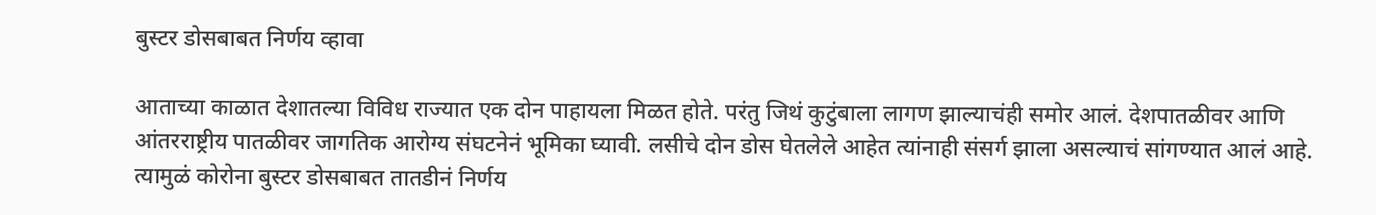बुस्टर डोसबाबत निर्णय व्हावा

आताच्या काळात देशातल्या विविध राज्यात एक दोन पाहायला मिळत होते. परंतु जिथं कुटुंबाला लागण झाल्याचंही समोर आलं. देशपातळीवर आणि आंतरराष्ट्रीय पातळीवर जागतिक आरोग्य संघटनेनं भूमिका घ्यावी. लसीचे दोन डोस घेतलेले आहेत त्यांनाही संसर्ग झाला असल्याचं सांगण्यात आलं आहे. त्यामुळं कोरोना बुस्टर डोसबाबत तातडीनं निर्णय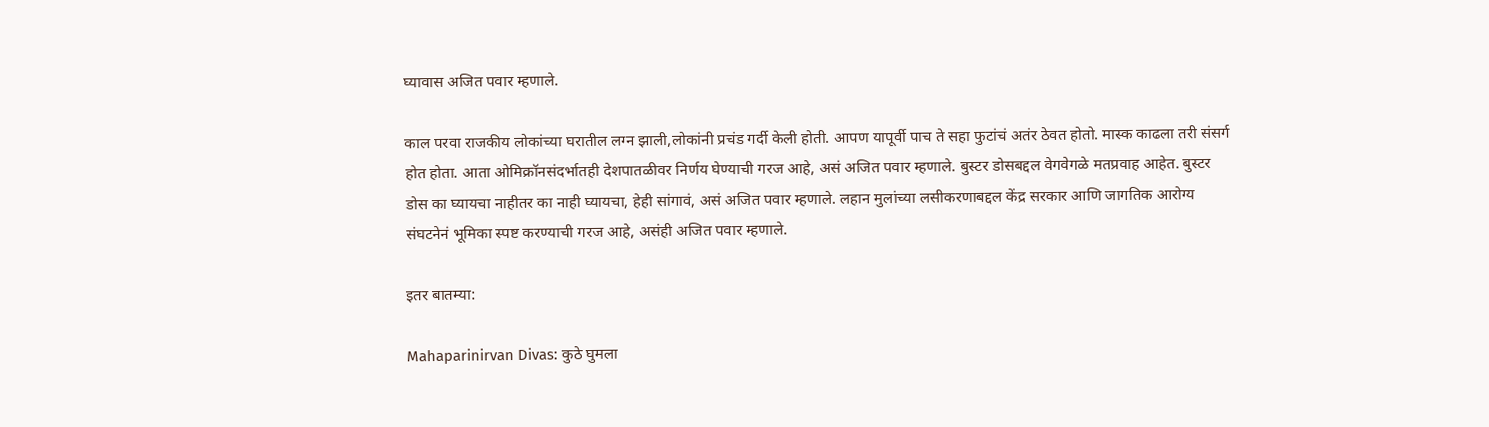घ्यावास अजित पवार म्हणाले.

काल परवा राजकीय लोकांच्या घरातील लग्न झाली,लोकांनी प्रचंड गर्दी केली होती. आपण यापूर्वी पाच ते सहा फुटांचं अतंर ठेवत होतो. मास्क काढला तरी संसर्ग होत होता. आता ओमिक्रॉनसंदर्भातही देशपातळीवर निर्णय घेण्याची गरज आहे, असं अजित पवार म्हणाले. बुस्टर डोसबद्दल वेगवेगळे मतप्रवाह आहेत. बुस्टर डोस का घ्यायचा नाहीतर का नाही घ्यायचा, हेही सांगावं, असं अजित पवार म्हणाले. लहान मुलांच्या लसीकरणाबद्दल केंद्र सरकार आणि जागतिक आरोग्य संघटनेनं भूमिका स्पष्ट करण्याची गरज आहे, असंही अजित पवार म्हणाले.

इतर बातम्या:

Mahaparinirvan Divas: कुठे घुमला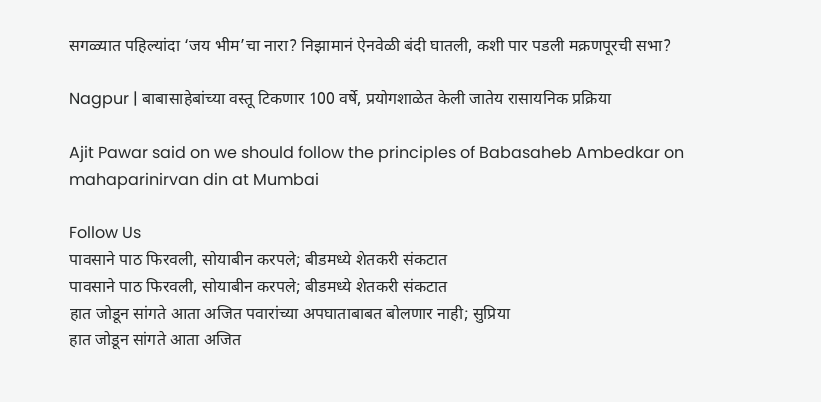सगळ्यात पहिल्यांदा ‘जय भीम’चा नारा? निझामानं ऐनवेळी बंदी घातली, कशी पार पडली मक्रणपूरची सभा?

Nagpur | बाबासाहेबांच्या वस्तू टिकणार 100 वर्षे, प्रयोगशाळेत केली जातेय रासायनिक प्रक्रिया

Ajit Pawar said on we should follow the principles of Babasaheb Ambedkar on mahaparinirvan din at Mumbai

Follow Us
पावसाने पाठ फिरवली, सोयाबीन करपले; बीडमध्ये शेतकरी संकटात
पावसाने पाठ फिरवली, सोयाबीन करपले; बीडमध्ये शेतकरी संकटात
हात जोडून सांगते आता अजित पवारांच्या अपघाताबाबत बोलणार नाही; सुप्रिया
हात जोडून सांगते आता अजित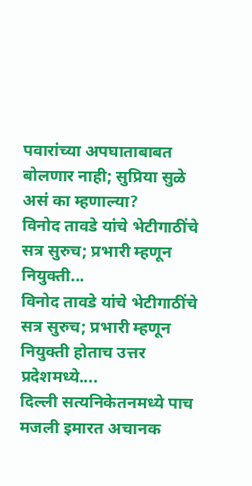पवारांच्या अपघाताबाबत बोलणार नाही; सुप्रिया सुळे असं का म्हणाल्या?
विनोद तावडे यांचे भेटीगाठींचे सत्र सुरुच; प्रभारी म्हणून नियुक्ती...
विनोद तावडे यांचे भेटीगाठींचे सत्र सुरुच; प्रभारी म्हणून नियुक्ती होताच उत्तर प्रदेशमध्ये....
दिल्ली सत्यनिकेतनमध्ये पाच मजली इमारत अचानक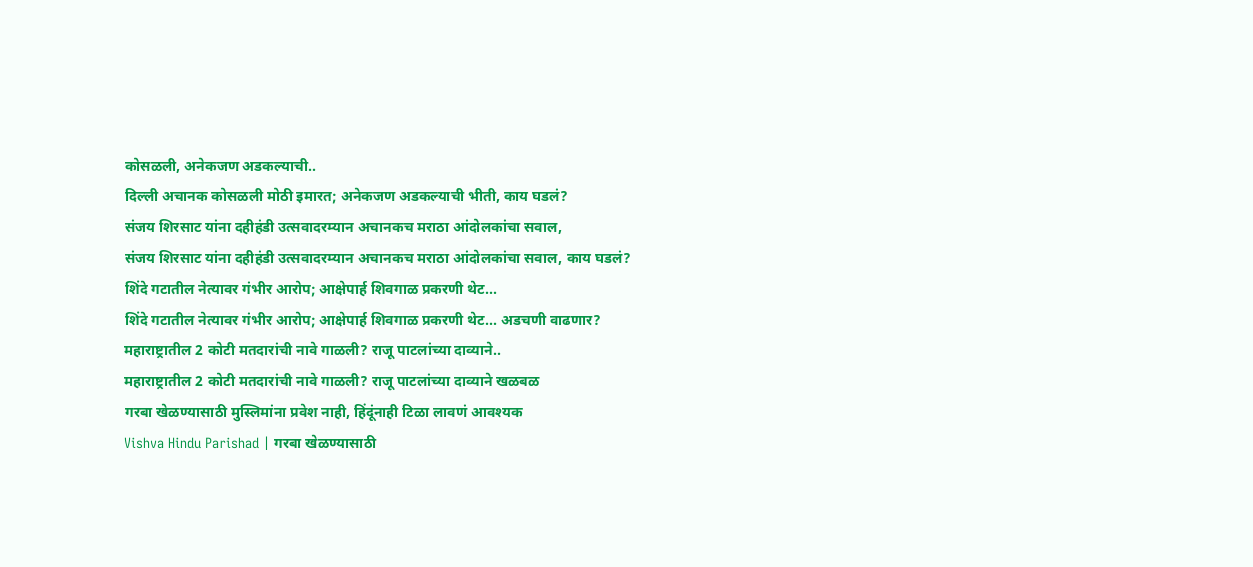कोसळली, अनेकजण अडकल्याची..
दिल्ली अचानक कोसळली मोठी इमारत; अनेकजण अडकल्याची भीती, काय घडलं?
संजय शिरसाट यांना दहीहंडी उत्सवादरम्यान अचानकच मराठा आंदोलकांचा सवाल,
संजय शिरसाट यांना दहीहंडी उत्सवादरम्यान अचानकच मराठा आंदोलकांचा सवाल, काय घडलं?
शिंदे गटातील नेत्यावर गंभीर आरोप; आक्षेपार्ह शिवगाळ प्रकरणी थेट...
शिंदे गटातील नेत्यावर गंभीर आरोप; आक्षेपार्ह शिवगाळ प्रकरणी थेट... अडचणी वाढणार?
महाराष्ट्रातील 2 कोटी मतदारांची नावे गाळली? राजू पाटलांच्या दाव्याने..
महाराष्ट्रातील 2 कोटी मतदारांची नावे गाळली? राजू पाटलांच्या दाव्याने खळबळ
गरबा खेळण्यासाठी मुस्लिमांना प्रवेश नाही, हिंदूंनाही टिळा लावणं आवश्यक
Vishva Hindu Parishad | गरबा खेळण्यासाठी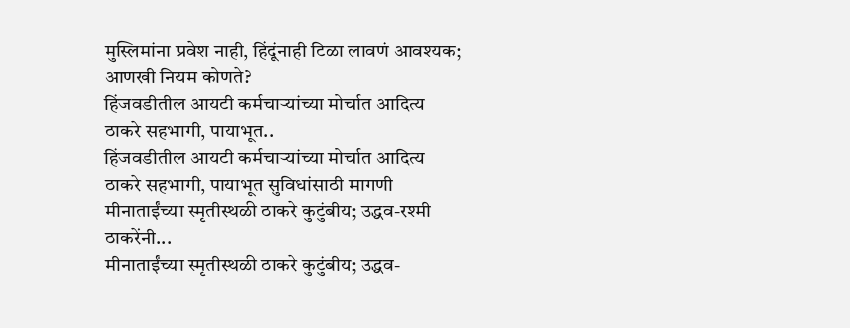मुस्लिमांना प्रवेश नाही, हिंदूंनाही टिळा लावणं आवश्यक; आणखी नियम कोणते?
हिंजवडीतील आयटी कर्मचाऱ्यांच्या मोर्चात आदित्य ठाकरे सहभागी, पायाभूत..
हिंजवडीतील आयटी कर्मचाऱ्यांच्या मोर्चात आदित्य ठाकरे सहभागी, पायाभूत सुविधांसाठी मागणी
मीनाताईंच्या स्मृतीस्थळी ठाकरे कुटुंबीय; उद्धव-रश्मी ठाकरेंनी...
मीनाताईंच्या स्मृतीस्थळी ठाकरे कुटुंबीय; उद्धव-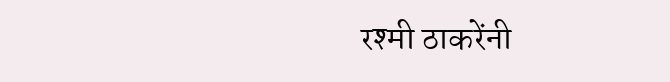रश्मी ठाकरेंनी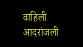वाहिली आदरांजली